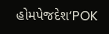હોમપેજદેશ‘POK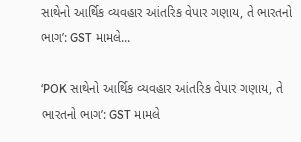સાથેનો આર્થિક વ્યવહાર આંતરિક વેપાર ગણાય, તે ભારતનો ભાગ’: GST મામલે...

‘POK સાથેનો આર્થિક વ્યવહાર આંતરિક વેપાર ગણાય, તે ભારતનો ભાગ’: GST મામલે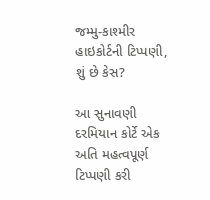જમ્મુ-કાશ્મીર હાઇકોર્ટની ટિપ્પણી, શું છે કેસ?

આ સુનાવણી દરમિયાન કોર્ટે એક અતિ મહત્વપૂર્ણ ટિપ્પણી કરી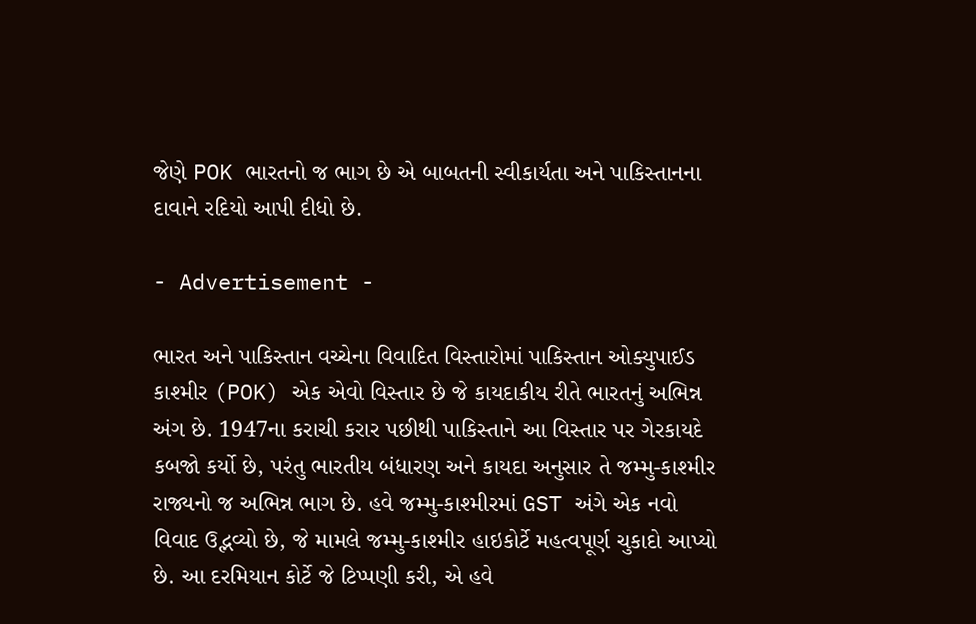જેણે POK ભારતનો જ ભાગ છે એ બાબતની સ્વીકાર્યતા અને પાકિસ્તાનના દાવાને રદિયો આપી દીધો છે.

- Advertisement -

ભારત અને પાકિસ્તાન વચ્ચેના વિવાદિત વિસ્તારોમાં પાકિસ્તાન ઓક્યુપાઈડ કાશ્મીર (POK) એક એવો વિસ્તાર છે જે કાયદાકીય રીતે ભારતનું અભિન્ન અંગ છે. 1947ના કરાચી કરાર પછીથી પાકિસ્તાને આ વિસ્તાર પર ગેરકાયદે કબજો કર્યો છે, પરંતુ ભારતીય બંધારણ અને કાયદા અનુસાર તે જમ્મુ-કાશ્મીર રાજ્યનો જ અભિન્ન ભાગ છે. હવે જમ્મુ-કાશ્મીરમાં GST અંગે એક નવો વિવાદ ઉદ્ભવ્યો છે, જે મામલે જમ્મુ-કાશ્મીર હાઇકોર્ટે મહત્વપૂર્ણ ચુકાદો આપ્યો છે. આ દરમિયાન કોર્ટે જે ટિપ્પણી કરી, એ હવે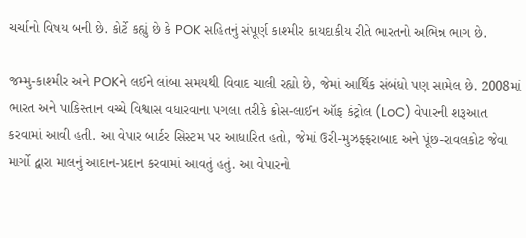ચર્ચાનો વિષય બની છે. કોર્ટે કહ્યું છે કે POK સહિતનું સંપૂર્ણ કાશ્મીર કાયદાકીય રીતે ભારતનો અભિન્ન ભાગ છે.

જમ્મુ-કાશ્મીર અને POKને લઈને લાંબા સમયથી વિવાદ ચાલી રહ્યો છે, જેમાં આર્થિક સંબંધો પણ સામેલ છે. 2008માં ભારત અને પાકિસ્તાન વચ્ચે વિશ્વાસ વધારવાના પગલા તરીકે ક્રોસ-લાઈન ઑફ કંટ્રોલ (LoC) વેપારની શરૂઆત કરવામાં આવી હતી. આ વેપાર બાર્ટર સિસ્ટમ પર આધારિત હતો, જેમાં ઉરી-મુઝફ્ફરાબાદ અને પૂંછ-રાવલકોટ જેવા માર્ગો દ્વારા માલનું આદાન-પ્રદાન કરવામાં આવતું હતું. આ વેપારનો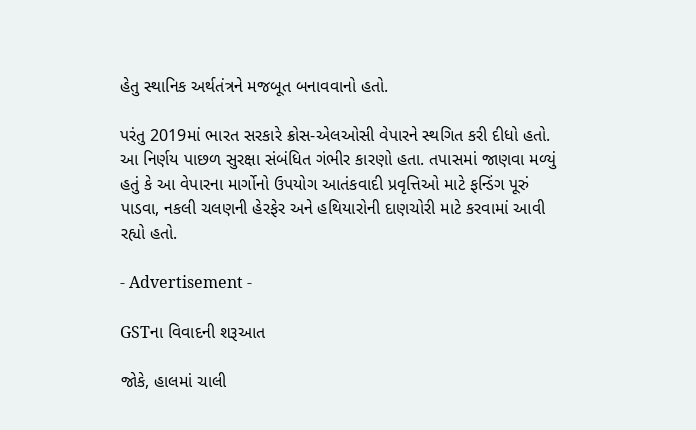હેતુ સ્થાનિક અર્થતંત્રને મજબૂત બનાવવાનો હતો.

પરંતુ 2019માં ભારત સરકારે ક્રોસ-એલઓસી વેપારને સ્થગિત કરી દીધો હતો. આ નિર્ણય પાછળ સુરક્ષા સંબંધિત ગંભીર કારણો હતા. તપાસમાં જાણવા મળ્યું હતું કે આ વેપારના માર્ગોનો ઉપયોગ આતંકવાદી પ્રવૃત્તિઓ માટે ફન્ડિંગ પૂરું પાડવા, નકલી ચલણની હેરફેર અને હથિયારોની દાણચોરી માટે કરવામાં આવી રહ્યો હતો.

- Advertisement -

GSTના વિવાદની શરૂઆત

જોકે, હાલમાં ચાલી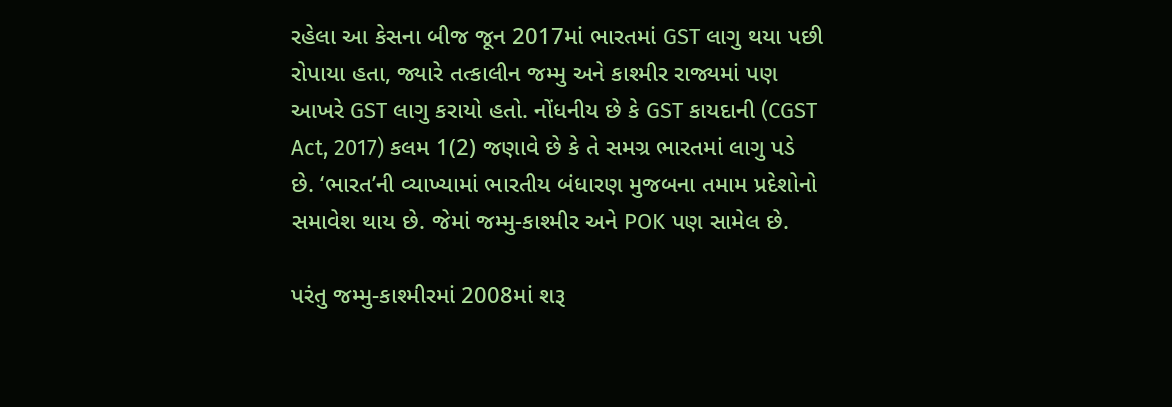રહેલા આ કેસના બીજ જૂન 2017માં ભારતમાં GST લાગુ થયા પછી રોપાયા હતા, જ્યારે તત્કાલીન જમ્મુ અને કાશ્મીર રાજ્યમાં પણ આખરે GST લાગુ કરાયો હતો. નોંધનીય છે કે GST કાયદાની (CGST Act, 2017) કલમ 1(2) જણાવે છે કે તે સમગ્ર ભારતમાં લાગુ પડે છે. ‘ભારત’ની વ્યાખ્યામાં ભારતીય બંધારણ મુજબના તમામ પ્રદેશોનો સમાવેશ થાય છે. જેમાં જમ્મુ-કાશ્મીર અને POK પણ સામેલ છે.

પરંતુ જમ્મુ-કાશ્મીરમાં 2008માં શરૂ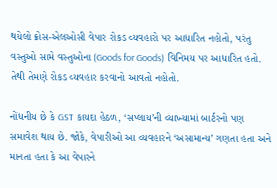થયેલો ક્રોસ-એલઓસી વેપાર રોકડ વ્યવહારો પર આધારિત નહોતો, પરંતુ વસ્તુઓ સામે વસ્તુઓના (Goods for Goods) વિનિમય પર આધારિત હતો. તેથી તેમણે રોકડ વ્યવહાર કરવાનો આવતો નહોતો.

નોંધનીય છે કે GST કાયદા હેઠળ, ‘સપ્લાય’ની વ્યાખ્યામાં બાર્ટરનો પણ સમાવેશ થાય છે. જોકે, વેપારીઓ આ વ્યવહારને ‘અસામાન્ય’ ગણતા હતા અને માનતા હતા કે આ વેપારને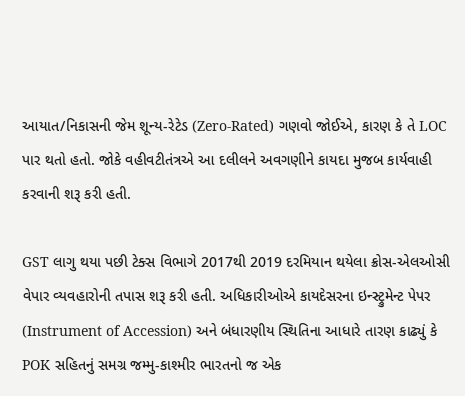આયાત/નિકાસની જેમ શૂન્ય-રેટેડ (Zero-Rated) ગણવો જોઈએ, કારણ કે તે LOC પાર થતો હતો. જોકે વહીવટીતંત્રએ આ દલીલને અવગણીને કાયદા મુજબ કાર્યવાહી કરવાની શરૂ કરી હતી.

GST લાગુ થયા પછી ટેક્સ વિભાગે 2017થી 2019 દરમિયાન થયેલા ક્રોસ-એલઓસી વેપાર વ્યવહારોની તપાસ શરૂ કરી હતી. અધિકારીઓએ કાયદેસરના ઇન્સ્ટ્રુમેન્ટ પેપર (Instrument of Accession) અને બંધારણીય સ્થિતિના આધારે તારણ કાઢ્યું કે POK સહિતનું સમગ્ર જમ્મુ-કાશ્મીર ભારતનો જ એક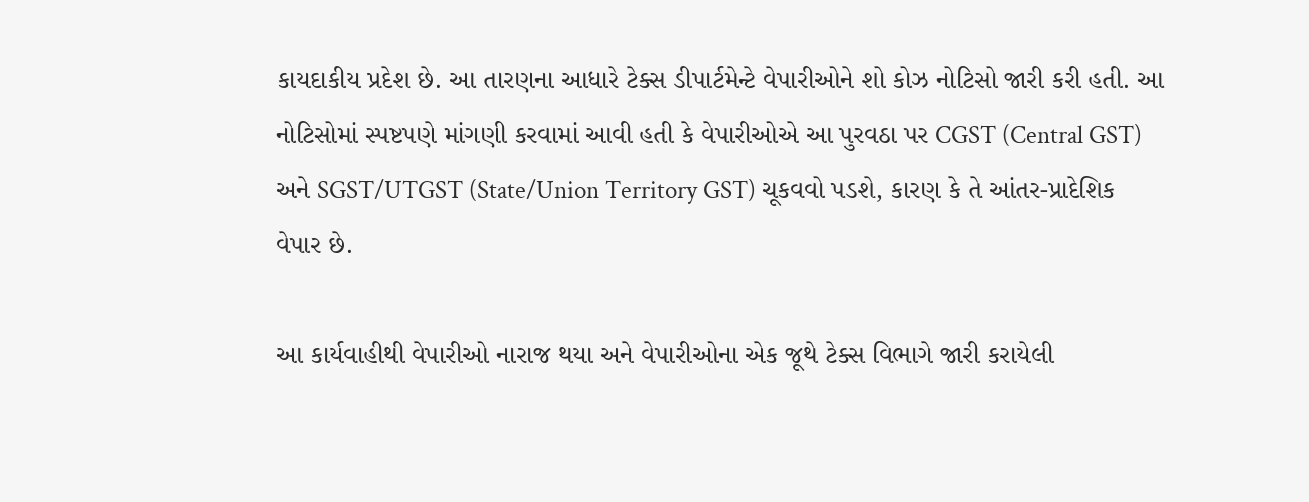કાયદાકીય પ્રદેશ છે. આ તારણના આધારે ટેક્સ ડીપાર્ટમેન્ટે વેપારીઓને શો કોઝ નોટિસો જારી કરી હતી. આ નોટિસોમાં સ્પષ્ટપણે માંગણી કરવામાં આવી હતી કે વેપારીઓએ આ પુરવઠા પર CGST (Central GST) અને SGST/UTGST (State/Union Territory GST) ચૂકવવો પડશે, કારણ કે તે આંતર-પ્રાદેશિક વેપાર છે.

આ કાર્યવાહીથી વેપારીઓ નારાજ થયા અને વેપારીઓના એક જૂથે ટેક્સ વિભાગે જારી કરાયેલી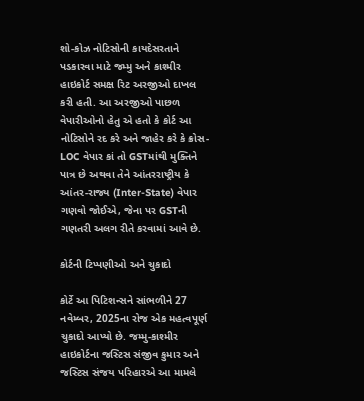શો-કોઝ નોટિસોની કાયદેસરતાને પડકારવા માટે જમ્મુ અને કાશ્મીર હાઇકોર્ટ સમક્ષ રિટ અરજીઓ દાખલ કરી હતી. આ અરજીઓ પાછળ વેપારીઓનો હેતુ એ હતો કે કોર્ટ આ નોટિસોને રદ કરે અને જાહેર કરે કે ક્રોસ-LOC વેપાર કાં તો GSTમાંથી મુક્તિને પાત્ર છે અથવા તેને આંતરરાષ્ટ્રીય કે આંતર-રાજ્ય (Inter-State) વેપાર ગણવો જોઈએ, જેના પર GSTની ગણતરી અલગ રીતે કરવામાં આવે છે.

કોર્ટની ટિપ્પણીઓ અને ચુકાદો

કોર્ટે આ પિટિશન્સને સાંભળીને 27 નવેમ્બર, 2025ના રોજ એક મહત્વપૂર્ણ ચુકાદો આપ્યો છે. જમ્મુ-કાશ્મીર હાઇકોર્ટના જસ્ટિસ સંજીવ કુમાર અને જસ્ટિસ સંજય પરિહારએ આ મામલે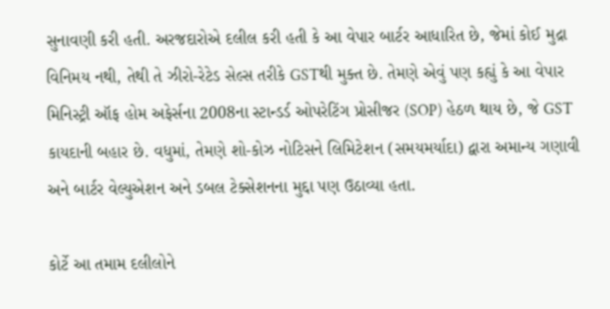સુનાવણી કરી હતી. અરજદારોએ દલીલ કરી હતી કે આ વેપાર બાર્ટર આધારિત છે, જેમાં કોઈ મુદ્રા વિનિમય નથી, તેથી તે ઝીરો-રેટેડ સેલ્સ તરીકે GSTથી મુક્ત છે. તેમણે એવું પણ કહ્યું કે આ વેપાર મિનિસ્ટ્રી ઑફ હોમ અફેર્સના 2008ના સ્ટાન્ડર્ડ ઓપરેટિંગ પ્રોસીજર (SOP) હેઠળ થાય છે, જે GST કાયદાની બહાર છે. વધુમાં, તેમણે શો-કોઝ નોટિસને લિમિટેશન (સમયમર્યાદા) દ્વારા અમાન્ય ગણાવી અને બાર્ટર વેલ્યુએશન અને ડબલ ટેક્સેશનના મુદ્દા પણ ઉઠાવ્યા હતા.

કોર્ટે આ તમામ દલીલોને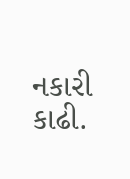નકારી કાઢી.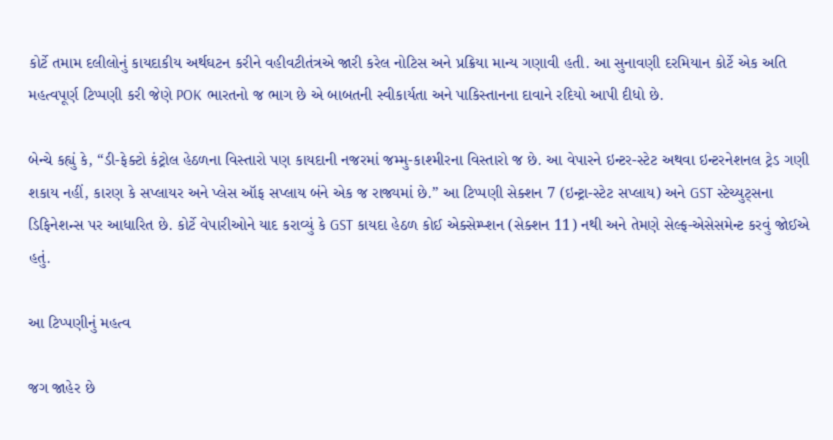કોર્ટે તમામ દલીલોનું કાયદાકીય અર્થઘટન કરીને વહીવટીતંત્રએ જારી કરેલ નોટિસ અને પ્રક્રિયા માન્ય ગણાવી હતી. આ સુનાવણી દરમિયાન કોર્ટે એક અતિ મહત્વપૂર્ણ ટિપ્પણી કરી જેણે POK ભારતનો જ ભાગ છે એ બાબતની સ્વીકાર્યતા અને પાકિસ્તાનના દાવાને રદિયો આપી દીધો છે.

બેન્ચે કહ્યું કે, “ડી-ફેક્ટો કંટ્રોલ હેઠળના વિસ્તારો પણ કાયદાની નજરમાં જમ્મુ-કાશ્મીરના વિસ્તારો જ છે. આ વેપારને ઇન્ટર-સ્ટેટ અથવા ઇન્ટરનેશનલ ટ્રેડ ગણી શકાય નહીં, કારણ કે સપ્લાયર અને પ્લેસ ઑફ સપ્લાય બંને એક જ રાજ્યમાં છે.” આ ટિપ્પણી સેક્શન 7 (ઇન્ટ્રા-સ્ટેટ સપ્લાય) અને GST સ્ટેચ્યુટ્સના ડિફિનેશન્સ પર આધારિત છે. કોર્ટે વેપારીઓને યાદ કરાવ્યું કે GST કાયદા હેઠળ કોઈ એક્સેમ્પ્શન (સેક્શન 11) નથી અને તેમણે સેલ્ફ-એસેસમેન્ટ કરવું જોઈએ હતું.

આ ટિપ્પણીનું મહત્વ

જગ જાહેર છે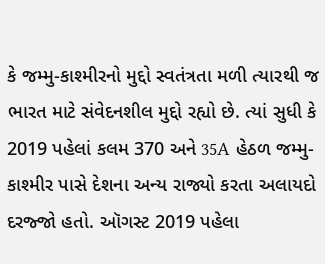કે જમ્મુ-કાશ્મીરનો મુદ્દો સ્વતંત્રતા મળી ત્યારથી જ ભારત માટે સંવેદનશીલ મુદ્દો રહ્યો છે. ત્યાં સુધી કે 2019 પહેલાં કલમ 370 અને 35A હેઠળ જમ્મુ-કાશ્મીર પાસે દેશના અન્ય રાજ્યો કરતા અલાયદો દરજ્જો હતો. ઑગસ્ટ 2019 પહેલા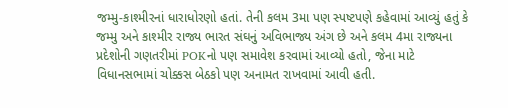જમ્મુ-કાશ્મીરનાં ધારાધોરણો હતાં. તેની કલમ 3મા પણ સ્પષ્ટપણે કહેવામાં આવ્યું હતું કે જમ્મુ અને કાશ્મીર રાજ્ય ભારત સંઘનું અવિભાજ્ય અંગ છે અને કલમ 4મા રાજ્યના પ્રદેશોની ગણતરીમાં POKનો પણ સમાવેશ કરવામાં આવ્યો હતો, જેના માટે વિધાનસભામાં ચોક્કસ બેઠકો પણ અનામત રાખવામાં આવી હતી.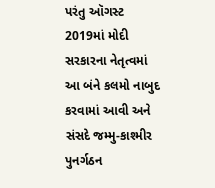પરંતુ ઑગસ્ટ 2019માં મોદી સરકારના નેતૃત્વમાં આ બંને કલમો નાબુદ કરવામાં આવી અને સંસદે જમ્મુ-કાશ્મીર પુનર્ગઠન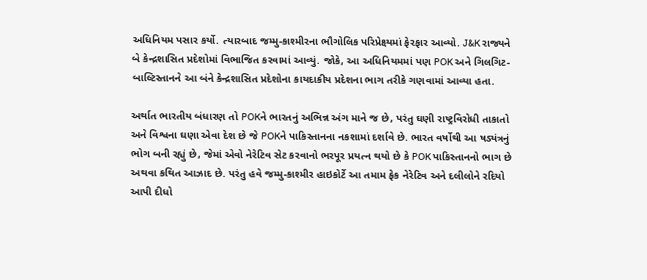અધિનિયમ પસાર કર્યો. ત્યારબાદ જમ્મુ-કાશ્મીરના ભૌગોલિક પરિપ્રેક્ષ્યમાં ફેરફાર આવ્યો. J&K રાજ્યને બે કેન્દ્રશાસિત પ્રદેશોમાં વિભાજિત કરવામાં આવ્યું. જોકે, આ અધિનિયમમાં પણ POK અને ગિલગિટ-બાલ્ટિસ્તાનને આ બંને કેન્દ્રશાસિત પ્રદેશોના કાયદાકીય પ્રદેશના ભાગ તરીકે ગણવામાં આવ્યા હતા.

અર્થાત ભારતીય બંધારણ તો POKને ભારતનું અભિન્ન અંગ માને જ છે, પરંતુ ઘણી રાષ્ટ્રવિરોધી તાકાતો અને વિશ્વના ઘણા એવા દેશ છે જે POKને પાકિસ્તાનના નકશામાં દર્શાવે છે. ભારત વર્ષોથી આ ષડ્યંત્રનું ભોગ બની રહ્યું છે, જેમાં એવો નેરેટિવ સેટ કરવાનો ભરપૂર પ્રયત્ન થયો છે કે POK પાકિસ્તાનનો ભાગ છે અથવા કથિત આઝાદ છે. પરંતુ હવે જમ્મુ-કાશ્મીર હાઇકોર્ટે આ તમામ ફેક નેરેટિવ અને દલીલોને રદિયો આપી દીધો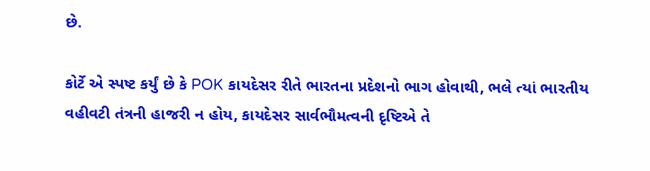છે.

કોર્ટે એ સ્પષ્ટ કર્યું છે કે POK કાયદેસર રીતે ભારતના પ્રદેશનો ભાગ હોવાથી, ભલે ત્યાં ભારતીય વહીવટી તંત્રની હાજરી ન હોય, કાયદેસર સાર્વભૌમત્વની દૃષ્ટિએ તે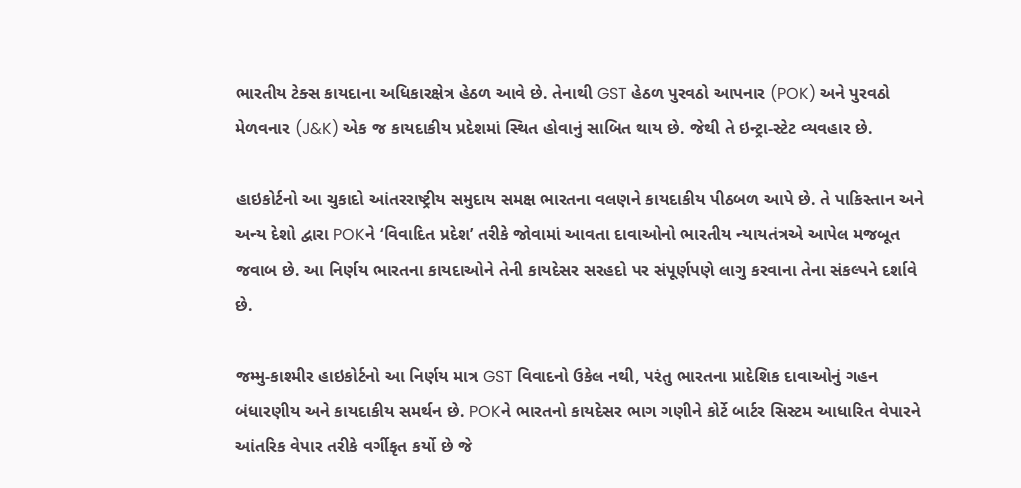ભારતીય ટેક્સ કાયદાના અધિકારક્ષેત્ર હેઠળ આવે છે. તેનાથી GST હેઠળ પુરવઠો આપનાર (POK) અને પુરવઠો મેળવનાર (J&K) એક જ કાયદાકીય પ્રદેશમાં સ્થિત હોવાનું સાબિત થાય છે. જેથી તે ઇન્ટ્રા-સ્ટેટ વ્યવહાર છે.

હાઇકોર્ટનો આ ચુકાદો આંતરરાષ્ટ્રીય સમુદાય સમક્ષ ભારતના વલણને કાયદાકીય પીઠબળ આપે છે. તે પાકિસ્તાન અને અન્ય દેશો દ્વારા POKને ‘વિવાદિત પ્રદેશ’ તરીકે જોવામાં આવતા દાવાઓનો ભારતીય ન્યાયતંત્રએ આપેલ મજબૂત જવાબ છે. આ નિર્ણય ભારતના કાયદાઓને તેની કાયદેસર સરહદો પર સંપૂર્ણપણે લાગુ કરવાના તેના સંકલ્પને દર્શાવે છે.

જમ્મુ-કાશ્મીર હાઇકોર્ટનો આ નિર્ણય માત્ર GST વિવાદનો ઉકેલ નથી, પરંતુ ભારતના પ્રાદેશિક દાવાઓનું ગહન બંધારણીય અને કાયદાકીય સમર્થન છે. POKને ભારતનો કાયદેસર ભાગ ગણીને કોર્ટે બાર્ટર સિસ્ટમ આધારિત વેપારને આંતરિક વેપાર તરીકે વર્ગીકૃત કર્યો છે જે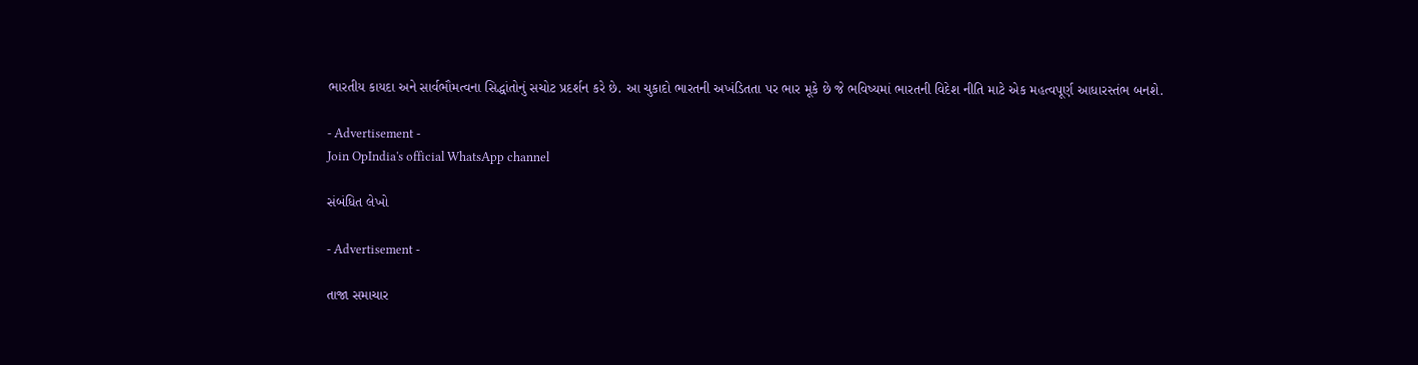ભારતીય કાયદા અને સાર્વભૌમત્વના સિદ્ધાંતોનું સચોટ પ્રદર્શન કરે છે. આ ચુકાદો ભારતની અખંડિતતા પર ભાર મૂકે છે જે ભવિષ્યમાં ભારતની વિદેશ નીતિ માટે એક મહત્વપૂર્ણ આધારસ્તંભ બનશે.

- Advertisement -
Join OpIndia's official WhatsApp channel

સંબંધિત લેખો

- Advertisement -

તાજા સમાચાર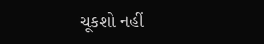ચૂકશો નહીં